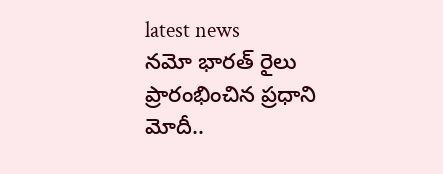latest news
నమో భారత్ రైలు ప్రారంభించిన ప్రధాని మోదీ..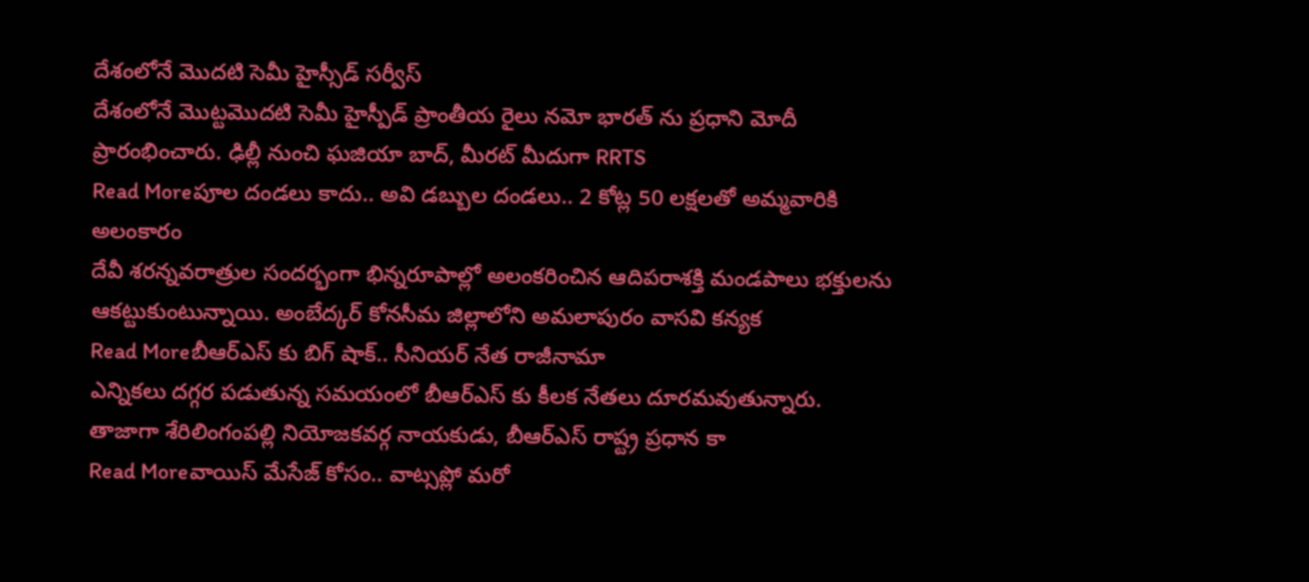దేశంలోనే మొదటి సెమీ హైస్సీడ్ సర్వీస్
దేశంలోనే మొట్టమొదటి సెమీ హైస్పీడ్ ప్రాంతీయ రైలు నమో భారత్ ను ప్రధాని మోదీ ప్రారంభించారు. ఢిల్లీ నుంచి ఘజియా బాద్, మీరట్ మీదుగా RRTS
Read Moreపూల దండలు కాదు.. అవి డబ్బుల దండలు.. 2 కోట్ల 50 లక్షలతో అమ్మవారికి అలంకారం
దేవీ శరన్నవరాత్రుల సందర్భంగా భిన్నరూపాల్లో అలంకరించిన ఆదిపరాశక్తి మండపాలు భక్తులను ఆకట్టుకుంటున్నాయి. అంబేద్కర్ కోనసీమ జిల్లాలోని అమలాపురం వాసవి కన్యక
Read Moreబీఆర్ఎస్ కు బిగ్ షాక్.. సీనియర్ నేత రాజీనామా
ఎన్నికలు దగ్గర పడుతున్న సమయంలో బీఆర్ఎస్ కు కీలక నేతలు దూరమవుతున్నారు. తాజాగా శేరిలింగంపల్లి నియోజకవర్గ నాయకుడు, బీఆర్ఎస్ రాష్ట్ర ప్రధాన కా
Read Moreవాయిస్ మేసేజ్ కోసం.. వాట్సప్లో మరో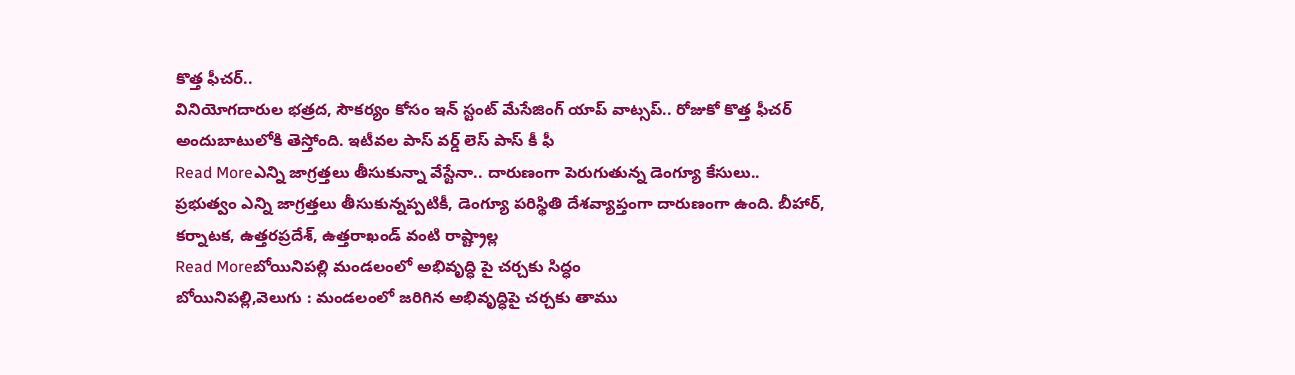కొత్త ఫీచర్..
వినియోగదారుల భత్రద, సౌకర్యం కోసం ఇన్ స్టంట్ మేసేజింగ్ యాప్ వాట్సప్.. రోజుకో కొత్త ఫీచర్ అందుబాటులోకి తెస్తోంది. ఇటీవల పాస్ వర్డ్ లెస్ పాస్ కీ ఫీ
Read Moreఎన్ని జాగ్రత్తలు తీసుకున్నా వేస్టేనా.. దారుణంగా పెరుగుతున్న డెంగ్యూ కేసులు..
ప్రభుత్వం ఎన్ని జాగ్రత్తలు తీసుకున్నప్పటికీ, డెంగ్యూ పరిస్థితి దేశవ్యాప్తంగా దారుణంగా ఉంది. బీహార్, కర్నాటక, ఉత్తరప్రదేశ్, ఉత్తరాఖండ్ వంటి రాష్ట్రాల్ల
Read Moreబోయినిపల్లి మండలంలో అభివృద్ధి పై చర్చకు సిద్ధం
బోయినిపల్లి,వెలుగు : మండలంలో జరిగిన అభివృద్ధిపై చర్చకు తాము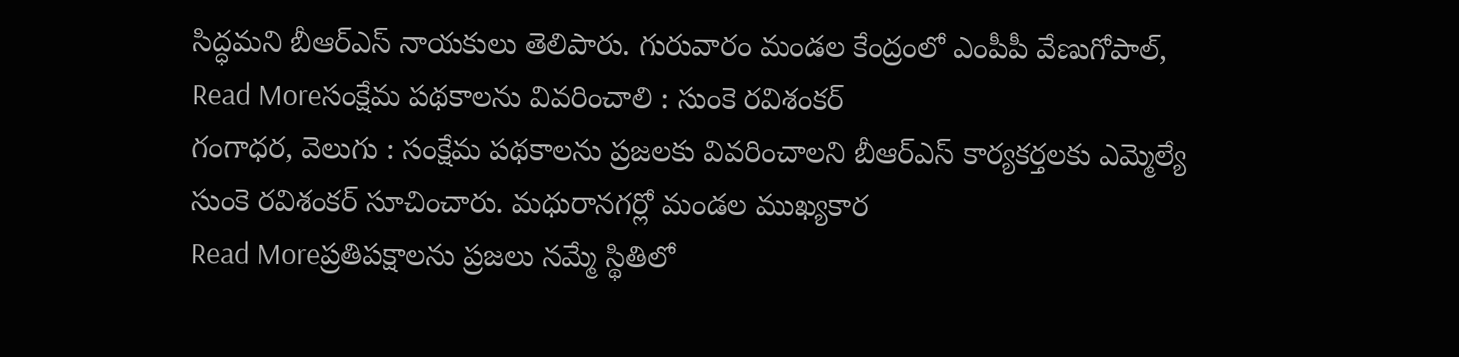సిద్ధమని బీఆర్ఎస్ నాయకులు తెలిపారు. గురువారం మండల కేంద్రంలో ఎంపీపీ వేణుగోపాల్,
Read Moreసంక్షేమ పథకాలను వివరించాలి : సుంకె రవిశంకర్
గంగాధర, వెలుగు : సంక్షేమ పథకాలను ప్రజలకు వివరించాలని బీఆర్ఎస్ కార్యకర్తలకు ఎమ్మెల్యే సుంకె రవిశంకర్ సూచించారు. మధురానగర్లో మండల ముఖ్యకార
Read Moreప్రతిపక్షాలను ప్రజలు నమ్మే స్థితిలో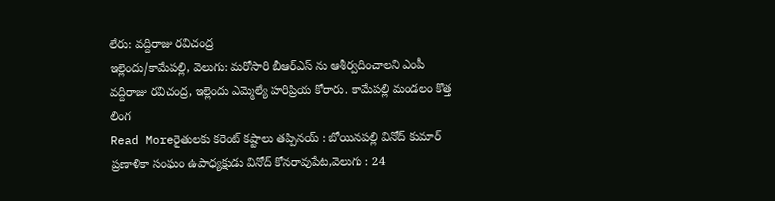లేరు: వద్దిరాజు రవిచంద్ర
ఇల్లెందు/కామేపల్లి, వెలుగు: మరోసారి బీఆర్ఎస్ ను ఆశీర్వదించాలని ఎంపీ వద్దిరాజు రవిచంద్ర, ఇల్లెందు ఎమ్మెల్యే హరిప్రియ కోరారు. కామేపల్లి మండలం కొత్త లింగ
Read Moreరైతులకు కరెంట్ కష్టాలు తప్పినయ్ : బోయినపల్లి వినోద్ కుమార్
ప్రణాళికా సంఘం ఉపాధ్యక్షుడు వినోద్ కోనరావుపేట,వెలుగు : 24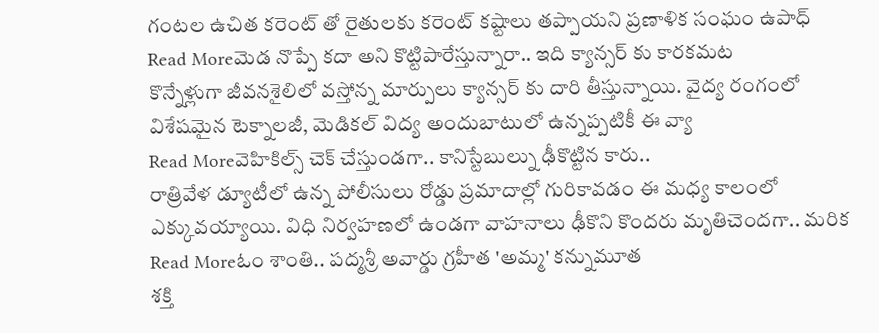గంటల ఉచిత కరెంట్ తో రైతులకు కరెంట్ కష్టాలు తప్పాయని ప్రణాళిక సంఘం ఉపాధ్
Read Moreమెడ నొప్పే కదా అని కొట్టిపారేస్తున్నారా.. ఇది క్యాన్సర్ కు కారకమట
కొన్నేళ్లుగా జీవనశైలిలో వస్తోన్న మార్పులు క్యాన్సర్ కు దారి తీస్తున్నాయి. వైద్య రంగంలో విశేషమైన టెక్నాలజీ, మెడికల్ విద్య అందుబాటులో ఉన్నప్పటికీ ఈ వ్యా
Read Moreవెహికిల్స్ చెక్ చేస్తుండగా.. కానిస్టేబుల్ను ఢీకొట్టిన కారు..
రాత్రివేళ డ్యూటీలో ఉన్న పోలీసులు రోడ్డు ప్రమాదాల్లో గురికావడం ఈ మధ్య కాలంలో ఎక్కువయ్యాయి. విధి నిర్వహణలో ఉండగా వాహనాలు ఢీకొని కొందరు మృతిచెందగా.. మరిక
Read Moreఓం శాంతి.. పద్మశ్రీ అవార్డు గ్రహీత 'అమ్మ' కన్నుమూత
శక్తి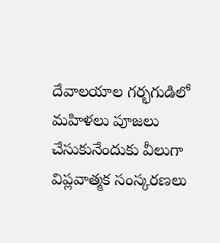దేవాలయాల గర్భగుడిలో మహిళలు పూజలు చేసుకునేందుకు వీలుగా విప్లవాత్మక సంస్కరణలు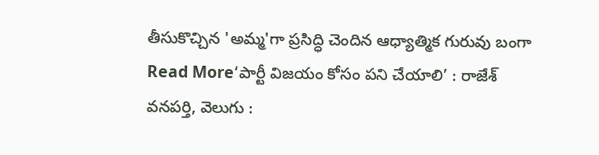తీసుకొచ్చిన 'అమ్మ'గా ప్రసిద్ధి చెందిన ఆధ్యాత్మిక గురువు బంగా
Read More‘పార్టీ విజయం కోసం పని చేయాలి’ : రాజేశ్
వనపర్తి, వెలుగు :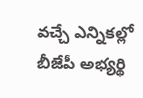వచ్చే ఎన్నికల్లో బీజేపీ అభ్యర్థి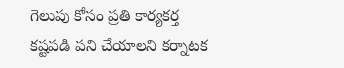గెలుపు కోసం ప్రతి కార్యకర్త కష్టపడి పని చేయాలని కర్నాటక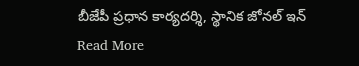బీజేపీ ప్రధాన కార్యదర్శి, స్థానిక జోనల్ ఇన్
Read More